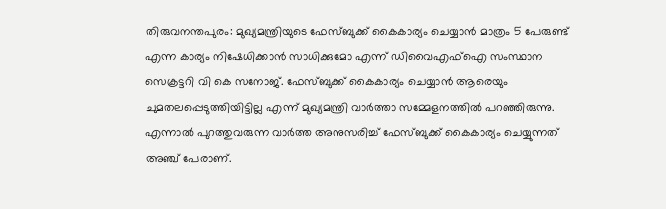തിരുവനന്തപുരം: മുഖ്യമന്ത്രിയുടെ ഫേസ്ബുക്ക് കൈകാര്യം ചെയ്യാൻ മാത്രം 5 പേരുണ്ട് എന്ന കാര്യം നിഷേധിക്കാൻ സാധിക്കുമോ എന്ന് ഡിവൈഎഫ്ഐ സംസ്ഥാന സെക്രട്ടറി വി കെ സനോജ്. ഫേസ്ബുക്ക് കൈകാര്യം ചെയ്യാൻ ആരെയും ചുമതലപ്പെടുത്തിയിട്ടില്ല എന്ന് മുഖ്യമന്ത്രി വാർത്താ സമ്മേളനത്തിൽ പറഞ്ഞിരുന്നു. എന്നാൽ പുറത്തുവരുന്ന വാർത്ത അനുസരിച്ച് ഫേസ്ബുക്ക് കൈകാര്യം ചെയ്യുന്നത് അഞ്ച് പേരാണ്.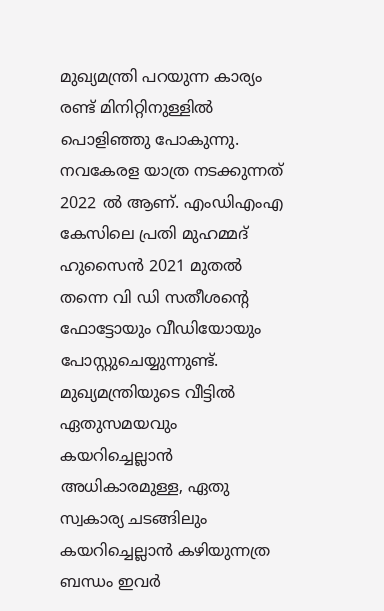മുഖ്യമന്ത്രി പറയുന്ന കാര്യം രണ്ട് മിനിറ്റിനുള്ളിൽ പൊളിഞ്ഞു പോകുന്നു. നവകേരള യാത്ര നടക്കുന്നത് 2022 ൽ ആണ്. എംഡിഎംഎ കേസിലെ പ്രതി മുഹമ്മദ് ഹുസൈൻ 2021 മുതൽ തന്നെ വി ഡി സതീശന്റെ ഫോട്ടോയും വീഡിയോയും പോസ്റ്റുചെയ്യുന്നുണ്ട്. മുഖ്യമന്ത്രിയുടെ വീട്ടിൽ ഏതുസമയവും കയറിച്ചെല്ലാൻ അധികാരമുള്ള, ഏതു സ്വകാര്യ ചടങ്ങിലും കയറിച്ചെല്ലാൻ കഴിയുന്നത്ര ബന്ധം ഇവർ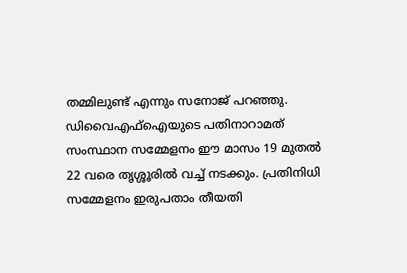തമ്മിലുണ്ട് എന്നും സനോജ് പറഞ്ഞു.
ഡിവൈഎഫ്ഐയുടെ പതിനാറാമത് സംസ്ഥാന സമ്മേളനം ഈ മാസം 19 മുതൽ 22 വരെ തൃശ്ശൂരിൽ വച്ച് നടക്കും. പ്രതിനിധി സമ്മേളനം ഇരുപതാം തീയതി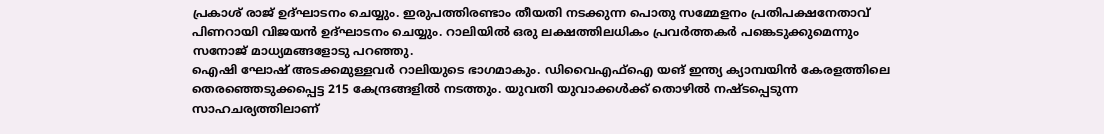പ്രകാശ് രാജ് ഉദ്ഘാടനം ചെയ്യും. ഇരുപത്തിരണ്ടാം തീയതി നടക്കുന്ന പൊതു സമ്മേളനം പ്രതിപക്ഷനേതാവ് പിണറായി വിജയൻ ഉദ്ഘാടനം ചെയ്യും. റാലിയിൽ ഒരു ലക്ഷത്തിലധികം പ്രവർത്തകർ പങ്കെടുക്കുമെന്നും സനോജ് മാധ്യമങ്ങളോടു പറഞ്ഞു.
ഐഷി ഘോഷ് അടക്കമുള്ളവർ റാലിയുടെ ഭാഗമാകും. ഡിവൈഎഫ്ഐ യങ് ഇന്ത്യ ക്യാമ്പയിൻ കേരളത്തിലെ തെരഞ്ഞെടുക്കപ്പെട്ട 215 കേന്ദ്രങ്ങളിൽ നടത്തും. യുവതി യുവാക്കൾക്ക് തൊഴിൽ നഷ്ടപ്പെടുന്ന സാഹചര്യത്തിലാണ്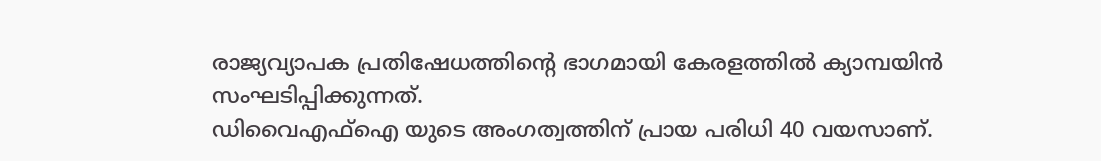രാജ്യവ്യാപക പ്രതിഷേധത്തിന്റെ ഭാഗമായി കേരളത്തിൽ ക്യാമ്പയിൻ സംഘടിപ്പിക്കുന്നത്.
ഡിവൈഎഫ്ഐ യുടെ അംഗത്വത്തിന് പ്രായ പരിധി 40 വയസാണ്.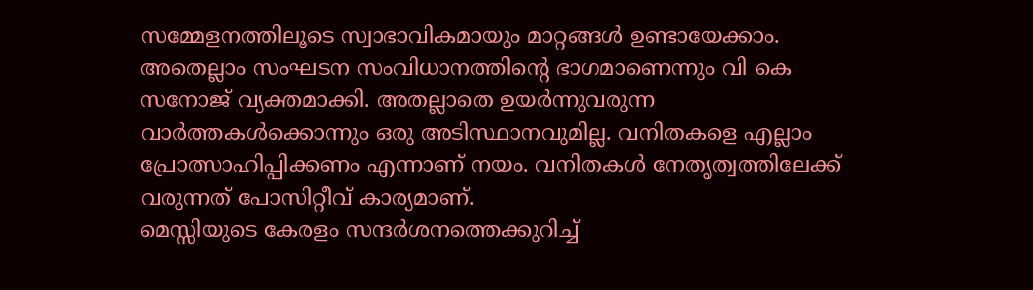സമ്മേളനത്തിലൂടെ സ്വാഭാവികമായും മാറ്റങ്ങൾ ഉണ്ടായേക്കാം. അതെല്ലാം സംഘടന സംവിധാനത്തിന്റെ ഭാഗമാണെന്നും വി കെ സനോജ് വ്യക്തമാക്കി. അതല്ലാതെ ഉയർന്നുവരുന്ന വാർത്തകൾക്കൊന്നും ഒരു അടിസ്ഥാനവുമില്ല. വനിതകളെ എല്ലാം പ്രോത്സാഹിപ്പിക്കണം എന്നാണ് നയം. വനിതകൾ നേതൃത്വത്തിലേക്ക് വരുന്നത് പോസിറ്റീവ് കാര്യമാണ്.
മെസ്സിയുടെ കേരളം സന്ദർശനത്തെക്കുറിച്ച്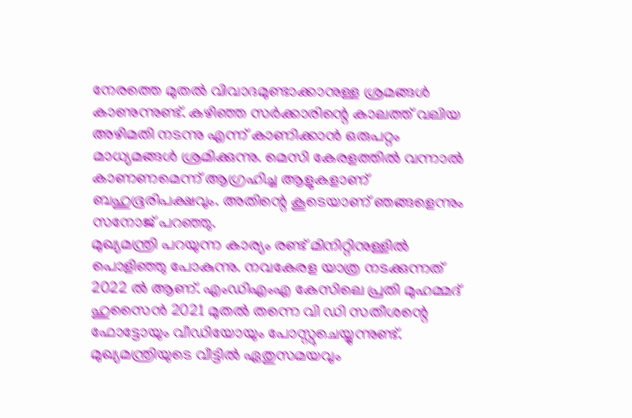നേരത്തെ മുതൽ വിവാദമുണ്ടാക്കാനുള്ള ശ്രമങ്ങൾ കാണുന്നുണ്ട്. കഴിഞ്ഞ സർക്കാരിന്റെ കാലത്ത് വലിയ അഴിമതി നടന്നു എന്ന് കാണിക്കാൻ ഒരുപറ്റം മാധ്യമങ്ങൾ ശ്രമിക്കുന്നു. മെസി കേരളത്തിൽ വന്നാൽ കാണണമെന്ന് ആഗ്രഹിച്ച ആളുകളാണ് ബഹുഭൂരിപക്ഷവും. അതിന്റെ കൂടെയാണ് ഞങ്ങളെന്നും സനോജ് പറഞ്ഞു.
മുഖ്യമന്ത്രി പറയുന്ന കാര്യം രണ്ട് മിനിറ്റിനുള്ളിൽ പൊളിഞ്ഞു പോകുന്നു. നവകേരള യാത്ര നടക്കുന്നത് 2022 ൽ ആണ്. എംഡിഎംഎ കേസിലെ പ്രതി മുഹമ്മദ് ഹുസൈൻ 2021 മുതൽ തന്നെ വി ഡി സതീശന്റെ ഫോട്ടോയും വീഡിയോയും പോസ്റ്റുചെയ്യുന്നുണ്ട്. മുഖ്യമന്ത്രിയുടെ വീട്ടിൽ ഏതുസമയവും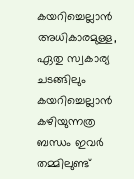കയറിച്ചെല്ലാൻ അധികാരമുള്ള, ഏതു സ്വകാര്യ ചടങ്ങിലും കയറിച്ചെല്ലാൻ കഴിയുന്നത്ര ബന്ധം ഇവർ തമ്മിലുണ്ട്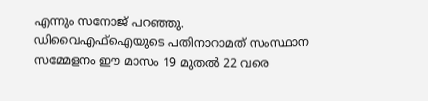എന്നും സനോജ് പറഞ്ഞു.
ഡിവൈഎഫ്ഐയുടെ പതിനാറാമത് സംസ്ഥാന സമ്മേളനം ഈ മാസം 19 മുതൽ 22 വരെ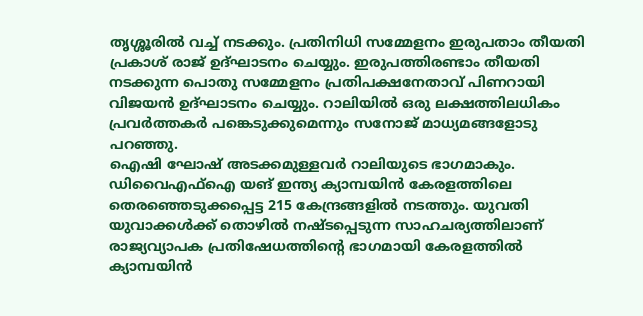തൃശ്ശൂരിൽ വച്ച് നടക്കും. പ്രതിനിധി സമ്മേളനം ഇരുപതാം തീയതി പ്രകാശ് രാജ് ഉദ്ഘാടനം ചെയ്യും. ഇരുപത്തിരണ്ടാം തീയതി നടക്കുന്ന പൊതു സമ്മേളനം പ്രതിപക്ഷനേതാവ് പിണറായി വിജയൻ ഉദ്ഘാടനം ചെയ്യും. റാലിയിൽ ഒരു ലക്ഷത്തിലധികം പ്രവർത്തകർ പങ്കെടുക്കുമെന്നും സനോജ് മാധ്യമങ്ങളോടു പറഞ്ഞു.
ഐഷി ഘോഷ് അടക്കമുള്ളവർ റാലിയുടെ ഭാഗമാകും. ഡിവൈഎഫ്ഐ യങ് ഇന്ത്യ ക്യാമ്പയിൻ കേരളത്തിലെ തെരഞ്ഞെടുക്കപ്പെട്ട 215 കേന്ദ്രങ്ങളിൽ നടത്തും. യുവതി യുവാക്കൾക്ക് തൊഴിൽ നഷ്ടപ്പെടുന്ന സാഹചര്യത്തിലാണ് രാജ്യവ്യാപക പ്രതിഷേധത്തിന്റെ ഭാഗമായി കേരളത്തിൽ ക്യാമ്പയിൻ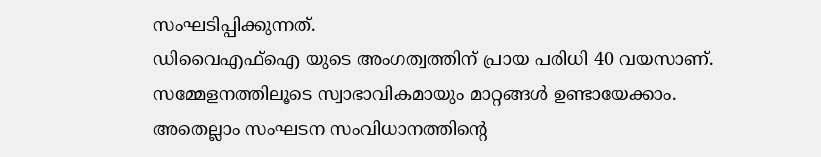സംഘടിപ്പിക്കുന്നത്.
ഡിവൈഎഫ്ഐ യുടെ അംഗത്വത്തിന് പ്രായ പരിധി 40 വയസാണ്. സമ്മേളനത്തിലൂടെ സ്വാഭാവികമായും മാറ്റങ്ങൾ ഉണ്ടായേക്കാം. അതെല്ലാം സംഘടന സംവിധാനത്തിന്റെ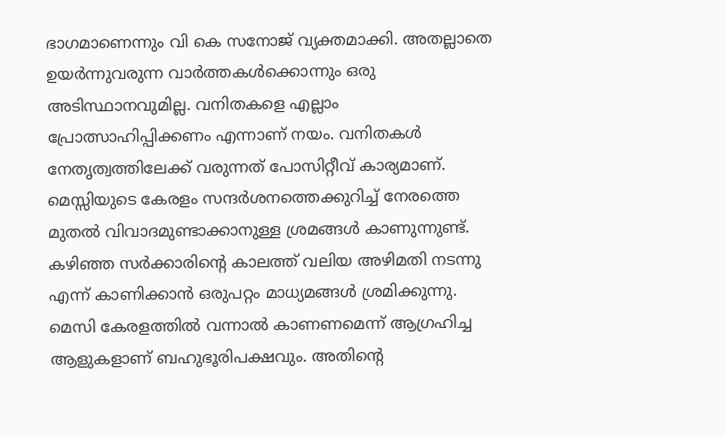ഭാഗമാണെന്നും വി കെ സനോജ് വ്യക്തമാക്കി. അതല്ലാതെ ഉയർന്നുവരുന്ന വാർത്തകൾക്കൊന്നും ഒരു അടിസ്ഥാനവുമില്ല. വനിതകളെ എല്ലാം പ്രോത്സാഹിപ്പിക്കണം എന്നാണ് നയം. വനിതകൾ നേതൃത്വത്തിലേക്ക് വരുന്നത് പോസിറ്റീവ് കാര്യമാണ്.
മെസ്സിയുടെ കേരളം സന്ദർശനത്തെക്കുറിച്ച് നേരത്തെ മുതൽ വിവാദമുണ്ടാക്കാനുള്ള ശ്രമങ്ങൾ കാണുന്നുണ്ട്. കഴിഞ്ഞ സർക്കാരിന്റെ കാലത്ത് വലിയ അഴിമതി നടന്നു എന്ന് കാണിക്കാൻ ഒരുപറ്റം മാധ്യമങ്ങൾ ശ്രമിക്കുന്നു. മെസി കേരളത്തിൽ വന്നാൽ കാണണമെന്ന് ആഗ്രഹിച്ച ആളുകളാണ് ബഹുഭൂരിപക്ഷവും. അതിന്റെ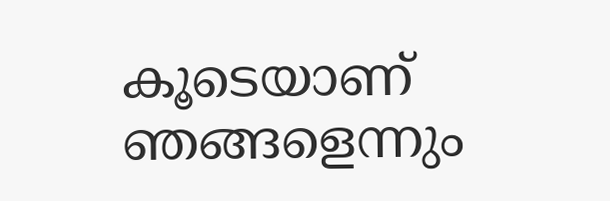കൂടെയാണ് ഞങ്ങളെന്നും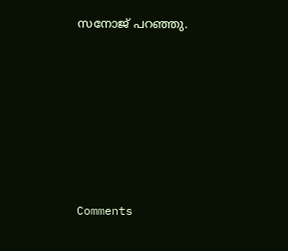സനോജ് പറഞ്ഞു.







Comments